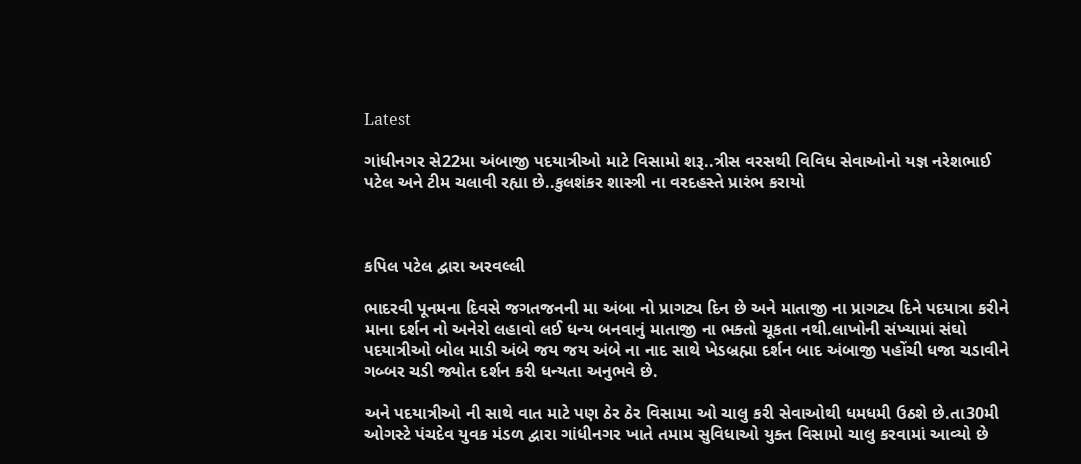Latest

ગાંધીનગર સે22મા અંબાજી પદયાત્રીઓ માટે વિસામો શરૂ..ત્રીસ વરસથી વિવિધ સેવાઓનો યજ્ઞ નરેશભાઈ પટેલ અને ટીમ ચલાવી રહ્યા છે..કુલશંકર શાસ્ત્રી ના વરદહસ્તે પ્રારંભ કરાયો



કપિલ પટેલ દ્વારા અરવલ્લી

ભાદરવી પૂનમના દિવસે જગતજનની મા અંબા નો પ્રાગટ્ય દિન છે અને માતાજી ના પ્રાગટ્ય દિને પદયાત્રા કરીને માના દર્શન નો અનેરો લહાવો લ‌ઈ ધન્ય બનવાનું માતાજી ના ભક્તો ચૂકતા નથી.લાખોની સંખ્યામાં સંઘો પદયાત્રીઓ બોલ માડી અંબે જય જય અંબે ના નાદ સાથે ખેડબ્રહ્મા દર્શન બાદ અંબાજી પહોંચી ધજા ચડાવીને ગબ્બર ચડી જ્યોત દર્શન કરી ધન્યતા અનુભવે છે.

અને પદયાત્રીઓ ની સાથે વાત માટે પણ ઠેર ઠેર વિસામા ઓ ચાલુ કરી સેવાઓથી ધમધમી ઉઠશે છે.તા30મી ઓગસ્ટે પંચદેવ યુવક મંડળ દ્વારા ગાંધીનગર ખાતે તમામ સુવિધાઓ યુક્ત વિસામો ચાલુ કરવામાં આવ્યો છે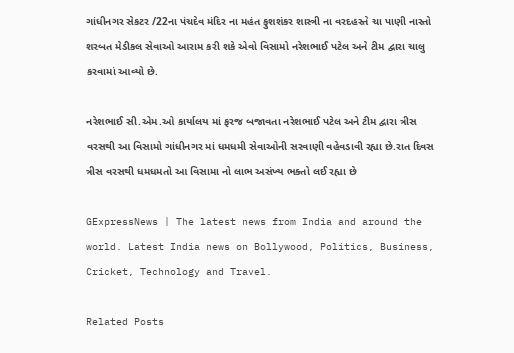ગાંધીનગર સેકટર /22ના પંચદેવ મંદિર ના મહંત ફુશશંકર શાસ્ત્રી ના વરદહસ્તે ચા પાણી નાસ્તો શરબત મેડીકલ સેવાઓ આરામ કરી શકે એવો વિસામો નરેશભાઈ પટેલ અને ટીમ દ્વારા ચાલુ કરવામાં આવ્યો છે.

નરેશભાઈ સી.એમ.ઓ કાર્યાલય માં ફરજ બજાવતા નરેશભાઈ પટેલ અને ટીમ દ્વારા ત્રીસ વરસથી આ વિસામો ગાંધીનગર માં ધમધમી સેવાઓની સરવાણી વહેવડાવી રહ્યા છે.રાત દિવસ ત્રીસ વરસથી ધમધમતો આ વિસામા નો લાભ અસંખ્ય ભક્તો લ‌ઈ રહ્યા છે

GExpressNews | The latest news from India and around the world. Latest India news on Bollywood, Politics, Business, Cricket, Technology and Travel.

Related Posts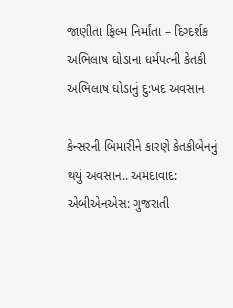જાણીતા ફિલ્મ નિર્માંતા – દિગ્દર્શક અભિલાષ ઘોડાના ધર્મપત્ની કેતકી અભિલાષ ઘોડાનું દુ:ખદ અવસાન

કેન્સરની બિમારીને કારણે કેતકીબેનનું થયું અવસાન.. અમદાવાદ: એબીએનએસ: ગુજરાતી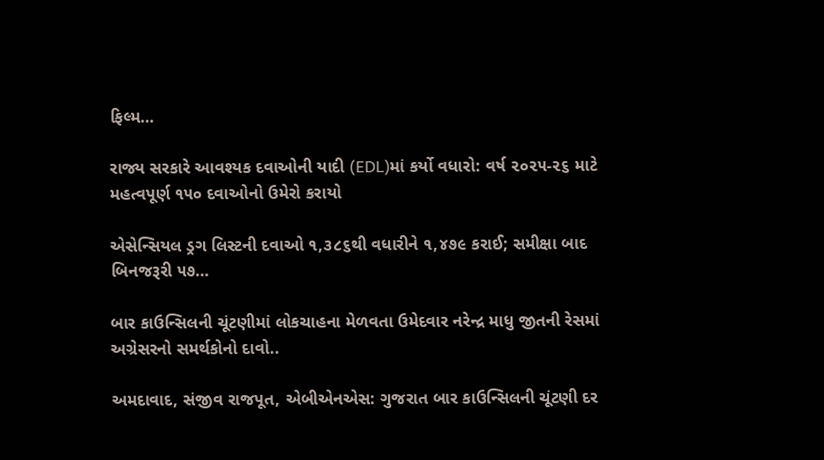ફિલ્મ…

રાજ્ય સરકારે આવશ્યક દવાઓની યાદી (EDL)માં કર્યો વધારો: વર્ષ ૨૦૨૫-૨૬ માટે મહત્વપૂર્ણ ૧૫૦ દવાઓનો ઉમેરો કરાયો

એસેન્સિયલ ડ્રગ લિસ્ટની દવાઓ ૧,૩૮૬થી વધારીને ૧,૪૭૯ કરાઈ; સમીક્ષા બાદ બિનજરૂરી ૫૭…

બાર કાઉન્સિલની ચૂંટણીમાં લોકચાહના મેળવતા ઉમેદવાર નરેન્દ્ર માધુ જીતની રેસમાં અગ્રેસરનો સમર્થકોનો દાવો..

અમદાવાદ, સંજીવ રાજપૂત, એબીએનએસ: ગુજરાત બાર કાઉન્સિલની ચૂંટણી દર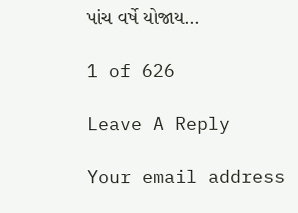પાંચ વર્ષે યોજાય…

1 of 626

Leave A Reply

Your email address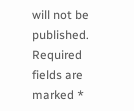will not be published. Required fields are marked *